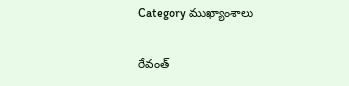Category ముఖ్యాంశాలు

రేవంత్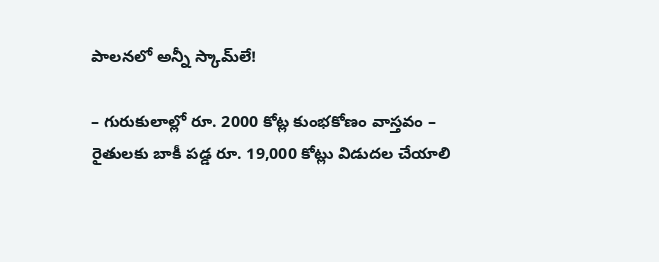పాల‌న‌లో అన్నీ స్కామ్‌లే!

– గురుకులాల్లో రూ. 2000 కోట్ల కుంభకోణం వాస్తవం – రైతుల‌కు బాకీ పడ్డ రూ. 19,000 కోట్లు విడుద‌ల చేయాలి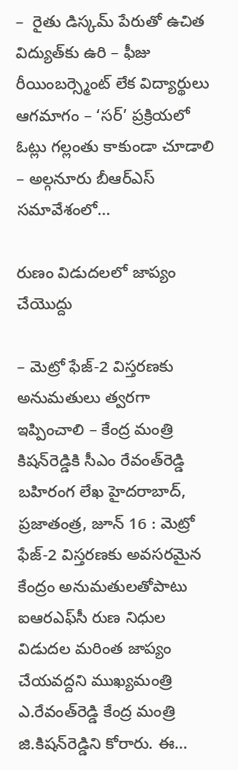–  రైతు డిస్క‌మ్ పేరుతో ఉచిత విద్యుత్‌కు ఉరి – ఫీజు రీయింబర్స్మెంట్ లేక విద్యార్థులు ఆగ‌మాగం – ‘స‌ర్’ ప్ర‌క్రియ‌లో ఓట్లు గ‌ల్లంతు కాకుండా చూడాలి – అల్గ‌నూరు బీఆర్ఎస్ స‌మావేశంలో…

రుణం విడుదలలో జాప్యం చేయొద్దు

– మెట్రో ఫేజ్-2 విస్తరణకు అనుమతులు త్వరగా ఇప్పించాలి – కేంద్ర మంత్రి కిషన్‌రెడ్డికి సీఎం రేవంత్‌రెడ్డి బహిరంగ లేఖ హైదరాబాద్, ప్రజాతంత్ర, జూన్ 16 : మెట్రో ఫేజ్-2 విస్తరణకు అవసరమైన కేంద్రం అనుమతులతోపాటు ఐఆరఎఫ్‌సీ రుణ నిధుల విడుదల మరింత జాప్యం చేయవద్దని ముఖ్యమంత్రి ఎ.రేవంత్‌రెడ్డి కేంద్ర మంత్రి జి.కిషన్‌రెడ్డిని కోరారు. ఈ…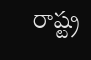రాష్ట్ర‌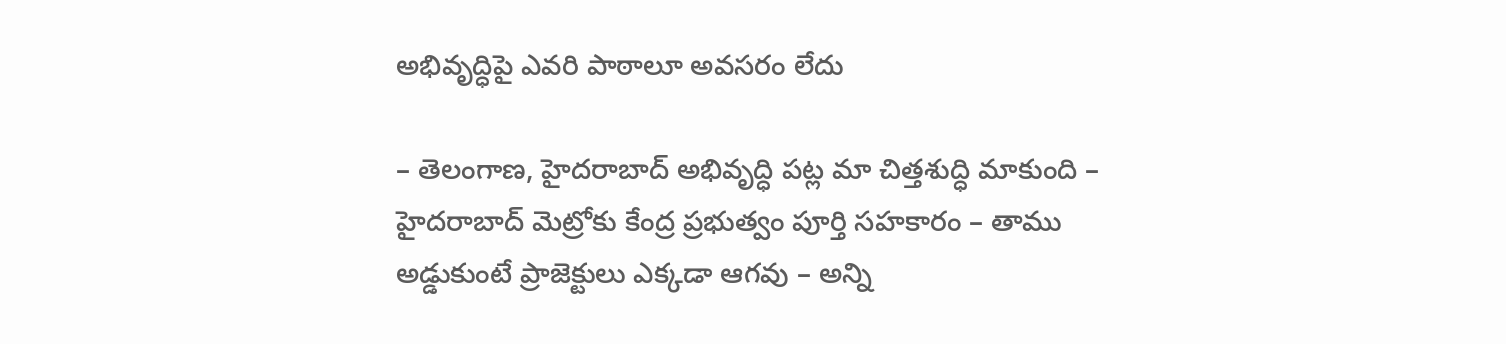అభివృద్ధిపై ఎవ‌రి పాఠాలూ అవసరం లేదు

– తెలంగాణ, హైదరాబాద్‌ అభివృద్ధి పట్ల మా చిత్తశుద్ధి మాకుంది – హైదరాబాద్‌ ‌మెట్రోకు కేంద్ర ప్రభుత్వం పూర్తి సహకారం – తాము అడ్డుకుంటే ప్రాజెక్టులు ఎక్కడా ఆగవు – అన్ని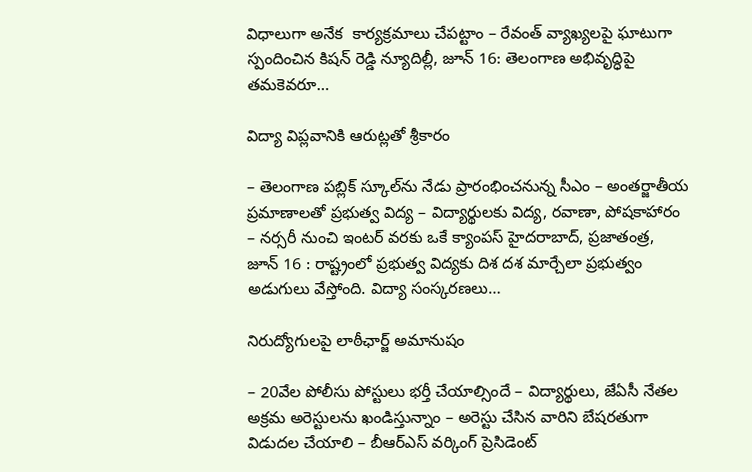విధాలుగా అనేక  కార్యక్రమాలు చేపట్టాం – రేవంత్‌ ‌వ్యాఖ్యలపై ఘాటుగా స్పందించిన కిషన్‌ ‌రెడ్డి న్యూదిల్లీ, జూన్‌ 16: తెలంగాణ అభివృద్ధిపై తమకెవరూ…

విద్యా విప్లవానికి ఆరుట్లతో శ్రీకారం

– తెలంగాణ పబ్లిక్ స్కూల్‌ను నేడు ప్రారంభించనున్న సీఎం – అంతర్జాతీయ ప్రమాణాలతో ప్రభుత్వ విద్య – విద్యార్థులకు విద్య, రవాణా, పోషకాహారం – నర్సరీ నుంచి ఇంటర్ వరకు ఒకే క్యాంపస్ హైదరాబాద్, ప్రజాతంత్ర, జూన్ 16 : రాష్ట్రంలో ప్రభుత్వ విద్యకు దిశ దశ మార్చేలా ప్రభుత్వం అడుగులు వేస్తోంది. విద్యా సంస్కరణలు…

నిరుద్యోగుల‌పై లాఠీఛార్జ్ అమానుషం

– 20వేల పోలీసు పోస్టులు భ‌ర్తీ చేయాల్సిందే – విద్యార్థులు, జేఏసీ నేత‌ల అక్ర‌మ అరెస్టులను ఖండిస్తున్నాం – అరెస్టు చేసిన‌ వారిని బేష‌ర‌తుగా విడుద‌ల చేయాలి – బీఆర్ఎస్ వ‌ర్కింగ్ ప్రెసిడెంట్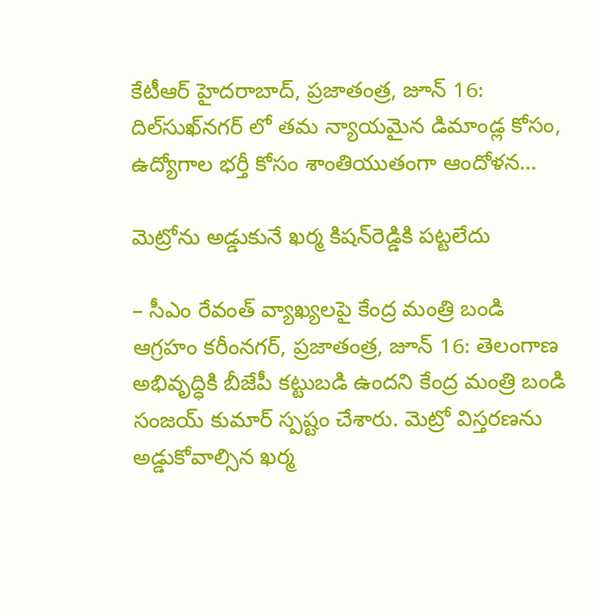కేటీఆర్ హైద‌రాబాద్‌, ప్ర‌జాతంత్ర‌, జూన్ 16: దిల్‌సుఖ్‌నగర్ లో తమ న్యాయమైన డిమాండ్ల కోసం, ఉద్యోగాల భర్తీ కోసం శాంతియుతంగా ఆందోళన…

మెట్రోను అడ్డుకునే ఖర్మ కిషన్‌రెడ్డికి పట్టలేదు

– సీఎం రేవంత్ వ్యాఖ్యలపై కేంద్ర మంత్రి బండి ఆగ్రహం కరీంనగర్, ప్రజాతంత్ర, జూన్ 16: తెలంగాణ అభివృద్ధికి బీజేపీ కట్టుబడి ఉందని కేంద్ర మంత్రి బండి సంజయ్ కుమార్ స్పష్టం చేశారు. మెట్రో విస్తరణను అడ్డుకోవాల్సిన ఖర్మ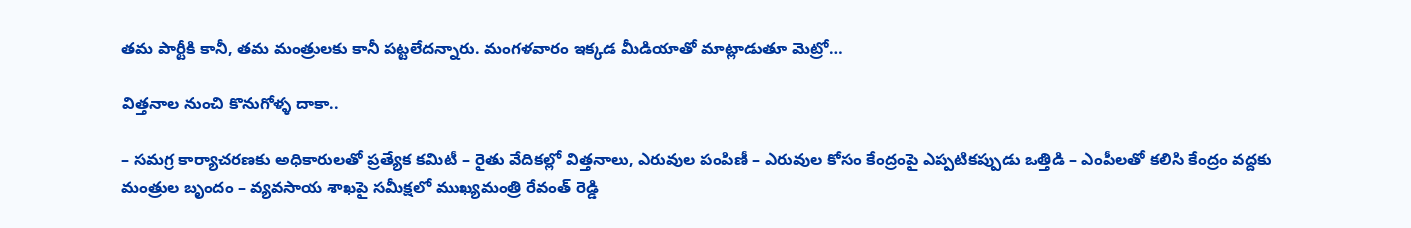తమ పార్టీకి కానీ, తమ మంత్రులకు కానీ పట్టలేదన్నారు. మంగళవారం ఇక్క‌డ‌ మీడియాతో మాట్లాడుతూ మెట్రో…

విత్తనాల నుంచి కొనుగోళ్ళ దాకా..

– సమగ్ర కార్యాచరణకు అధికారులతో ప్రత్యేక కమిటీ – రైతు వేదికల్లో విత్తనాలు, ఎరువుల పంపిణీ – ఎరువుల కోసం కేంద్రంపై ఎప్పటికప్పుడు ఒత్తిడి – ఎంపీలతో కలిసి కేంద్రం వద్దకు మంత్రుల బృందం – వ్యవసాయ శాఖపై సమీక్షలో ముఖ్యమంత్రి రేవంత్ రెడ్డి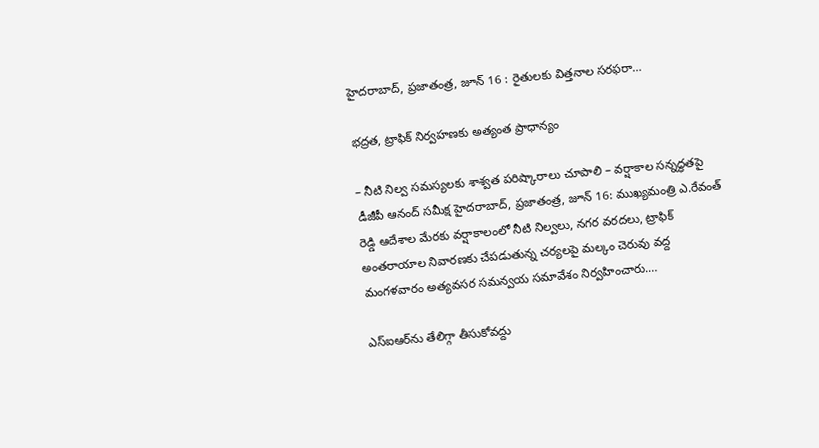హైదరాబాద్, ప్రజాతంత్ర, జూన్ 16 : రైతులకు విత్తనాల సరఫరా…

భద్రత, ట్రాఫిక్ నిర్వహణకు అత్యంత ప్రాధాన్యం

– నీటి నిల్వ సమస్యలకు శాశ్వత పరిష్కారాలు చూపాలి – వర్షాకాల సన్నద్ధతపై డీజీపీ ఆనంద్ సమీక్ష హైదరాబాద్, ప్రజాతంత్ర, జూన్ 16: ముఖ్యమంత్రి ఎ.రేవంత్ రెడ్డి ఆదేశాల మేరకు వర్షాకాలంలో నీటి నిల్వలు, నగర వరదలు, ట్రాఫిక్ అంతరాయాల నివారణకు చేపడుతున్న చర్యలపై మల్కం చెరువు వద్ద మంగళవారం అత్యవసర సమన్వయ సమావేశం నిర్వహించారు.…

ఎస్ఐఆర్‌ను తేలిగ్గా తీసుకోవద్దు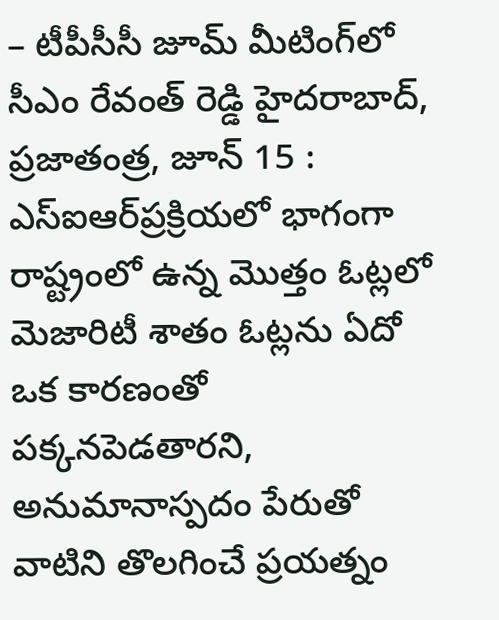– టీపీసీసీ జూమ్ మీటింగ్‌లో సీఎం రేవంత్ రెడ్డి హైదరాబాద్, ప్రజాతంత్ర, జూన్ 15 : ఎస్ఐఆర్‌ప్రక్రియలో భాగంగా రాష్ట్రంలో ఉన్న మొత్తం ఓట్లలో మెజారిటీ శాతం ఓట్లను ఏదో ఒక కారణంతో పక్కనపెడతారని, అనుమానాస్పదం పేరుతో వాటిని తొలగించే ప్రయత్నం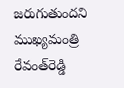జరుగుతుందని ముఖ్యమంత్రి రేవంత్‌రెడ్డి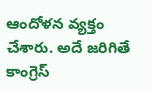ఆందోళన వ్యక్తం చేశారు. అదే జరిగితే కాంగ్రెస్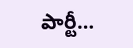పార్టీ…